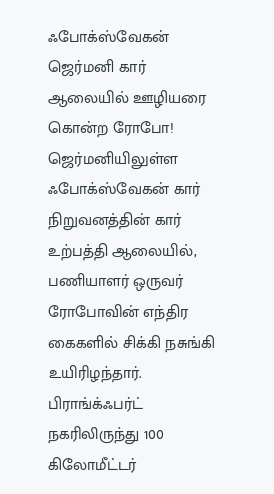ஃபோக்ஸ்வேகன் ஜெர்மனி கார் ஆலையில் ஊழியரை கொன்ற ரோபோ!
ஜெர்மனியிலுள்ள ஃபோக்ஸ்வேகன் கார் நிறுவனத்தின் கார் உற்பத்தி ஆலையில், பணியாளர் ஒருவர் ரோபோவின் எந்திர கைகளில் சிக்கி நசுங்கி உயிரிழந்தார்.
பிராங்க்ஃபர்ட் நகரிலிருந்து 100 கிலோமீட்டர்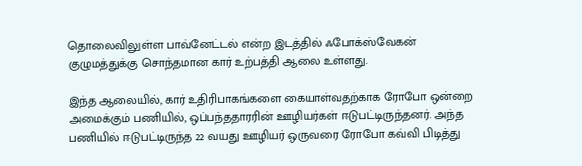தொலைவிலுள்ள பாவ்னேட்டல் என்ற இடத்தில் ஃபோக்ஸ்வேகன் குழுமத்துக்கு சொந்தமான கார் உற்பத்தி ஆலை உள்ளது.

இந்த ஆலையில், கார் உதிரிபாகங்களை கையாள்வதற்காக ரோபோ ஒன்றை அமைக்கும் பணியில், ஒப்பந்ததாரரின் ஊழியர்கள் ஈடுபட்டிருந்தனர். அந்த பணியில் ஈடுபட்டிருந்த 22 வயது ஊழியர் ஒருவரை ரோபோ கவ்வி பிடித்து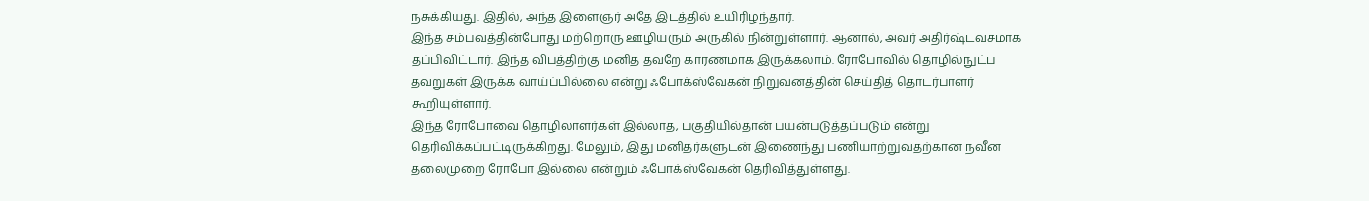நசுக்கியது. இதில், அந்த இளைஞர் அதே இடத்தில் உயிரிழந்தார்.
இந்த சம்பவத்தின்போது மற்றொரு ஊழியரும் அருகில் நின்றுள்ளார். ஆனால், அவர் அதிர்ஷ்டவசமாக தப்பிவிட்டார். இந்த விபத்திற்கு மனித தவறே காரணமாக இருக்கலாம். ரோபோவில் தொழில்நுட்ப தவறுகள் இருக்க வாய்ப்பில்லை என்று ஃபோக்ஸ்வேகன் நிறுவனத்தின் செய்தித் தொடர்பாளர் கூறியுள்ளார்.
இந்த ரோபோவை தொழிலாளர்கள் இல்லாத, பகுதியில்தான் பயன்படுத்தப்படும் என்று தெரிவிக்கப்பட்டிருக்கிறது. மேலும், இது மனிதர்களுடன் இணைந்து பணியாற்றுவதற்கான நவீன தலைமுறை ரோபோ இல்லை என்றும் ஃபோக்ஸ்வேகன் தெரிவித்துள்ளது.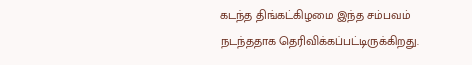கடந்த திங்கட்கிழமை இந்த சம்பவம் நடந்ததாக தெரிவிக்கப்பட்டிருக்கிறது.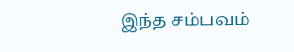இந்த சம்பவம்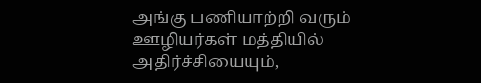அங்கு பணியாற்றி வரும் ஊழியர்கள் மத்தியில் அதிர்ச்சியையும்,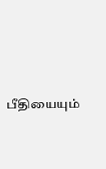பீதியையும்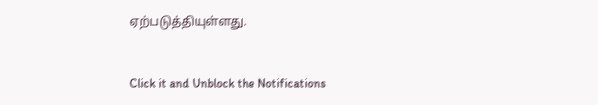ஏற்படுத்தியுள்ளது.


Click it and Unblock the Notifications